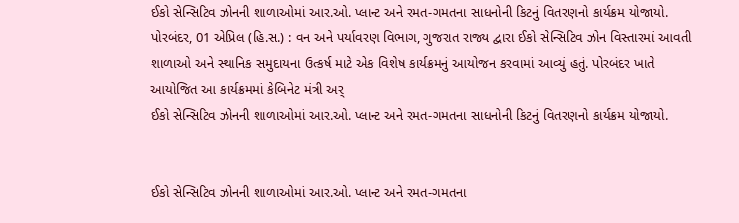ઈકો સેન્સિટિવ ઝોનની શાળાઓમાં આર.ઓ. પ્લાન્ટ અને રમત-ગમતના સાધનોની કિટનું વિતરણનો કાર્યક્રમ યોજાયો.
પોરબંદર, 01 એપ્રિલ (હિ.સ.) : વન અને પર્યાવરણ વિભાગ, ગુજરાત રાજ્ય દ્વારા ઈકો સેન્સિટિવ ઝોન વિસ્તારમાં આવતી શાળાઓ અને સ્થાનિક સમુદાયના ઉત્કર્ષ માટે એક વિશેષ કાર્યક્રમનું આયોજન કરવામાં આવ્યું હતું. પોરબંદર ખાતે આયોજિત આ કાર્યક્રમમાં કેબિનેટ મંત્રી અર્
ઈકો સેન્સિટિવ ઝોનની શાળાઓમાં આર.ઓ. પ્લાન્ટ અને રમત-ગમતના સાધનોની કિટનું વિતરણનો કાર્યક્રમ યોજાયો.


ઈકો સેન્સિટિવ ઝોનની શાળાઓમાં આર.ઓ. પ્લાન્ટ અને રમત-ગમતના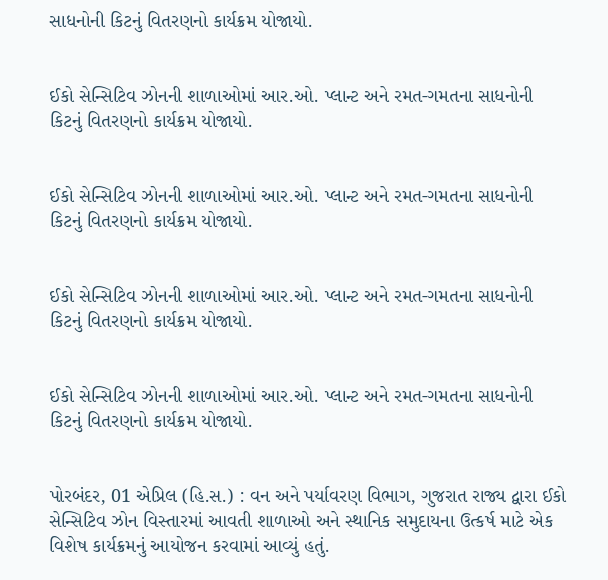સાધનોની કિટનું વિતરણનો કાર્યક્રમ યોજાયો.


ઈકો સેન્સિટિવ ઝોનની શાળાઓમાં આર.ઓ. પ્લાન્ટ અને રમત-ગમતના સાધનોની કિટનું વિતરણનો કાર્યક્રમ યોજાયો.


ઈકો સેન્સિટિવ ઝોનની શાળાઓમાં આર.ઓ. પ્લાન્ટ અને રમત-ગમતના સાધનોની કિટનું વિતરણનો કાર્યક્રમ યોજાયો.


ઈકો સેન્સિટિવ ઝોનની શાળાઓમાં આર.ઓ. પ્લાન્ટ અને રમત-ગમતના સાધનોની કિટનું વિતરણનો કાર્યક્રમ યોજાયો.


ઈકો સેન્સિટિવ ઝોનની શાળાઓમાં આર.ઓ. પ્લાન્ટ અને રમત-ગમતના સાધનોની કિટનું વિતરણનો કાર્યક્રમ યોજાયો.


પોરબંદર, 01 એપ્રિલ (હિ.સ.) : વન અને પર્યાવરણ વિભાગ, ગુજરાત રાજ્ય દ્વારા ઈકો સેન્સિટિવ ઝોન વિસ્તારમાં આવતી શાળાઓ અને સ્થાનિક સમુદાયના ઉત્કર્ષ માટે એક વિશેષ કાર્યક્રમનું આયોજન કરવામાં આવ્યું હતું.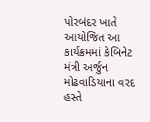પોરબંદર ખાતે આયોજિત આ કાર્યક્રમમાં કેબિનેટ મંત્રી અર્જુન મોઢવાડિયાના વરદ હસ્તે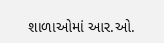શાળાઓમાં આર.ઓ.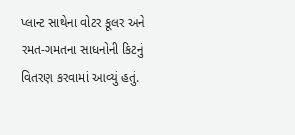પ્લાન્ટ સાથેના વોટર કૂલર અને રમત-ગમતના સાધનોની કિટનું વિતરણ કરવામાં આવ્યું હતું.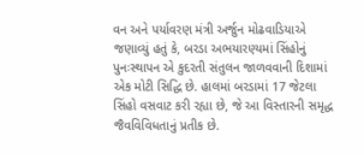વન અને પર્યાવરણ મંત્રી અર્જુન મોઢવાડિયાએ જણાવ્યું હતું કે, બરડા અભયારણ્યમાં સિંહોનું પુનઃસ્થાપન એ કુદરતી સંતુલન જાળવવાની દિશામાં એક મોટી સિદ્ધિ છે. હાલમાં બરડામાં 17 જેટલા સિંહો વસવાટ કરી રહ્યા છે, જે આ વિસ્તારની સમૃદ્ધ જૈવવિવિધતાનું પ્રતીક છે.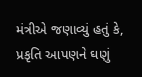મંત્રીએ જણાવ્યું હતું કે, પ્રકૃતિ આપણને ઘણું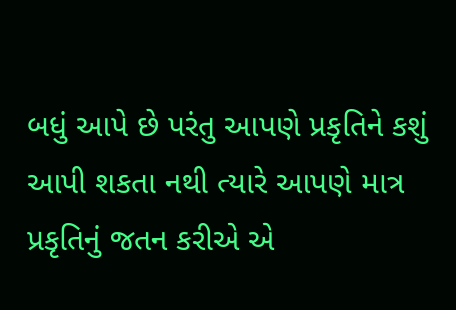બધું આપે છે પરંતુ આપણે પ્રકૃતિને કશું આપી શકતા નથી ત્યારે આપણે માત્ર પ્રકૃતિનું જતન કરીએ એ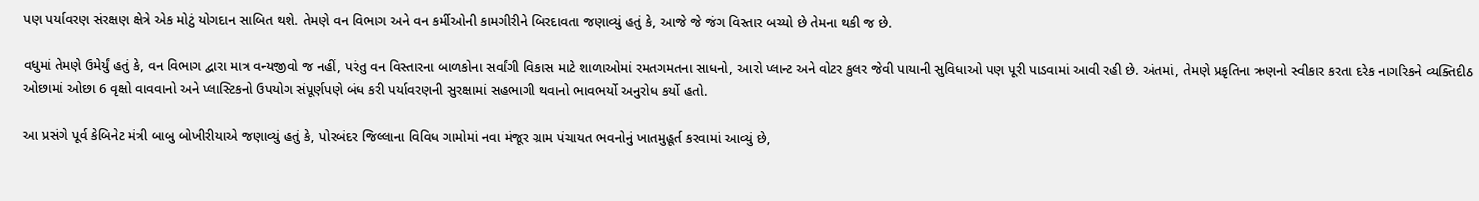પણ પર્યાવરણ સંરક્ષણ ક્ષેત્રે એક મોટું યોગદાન સાબિત થશે. તેમણે વન વિભાગ અને વન કર્મીઓની કામગીરીને બિરદાવતા જણાવ્યું હતું કે, આજે જે જંગ વિસ્તાર બચ્યો છે તેમના થકી જ છે.

વધુમાં તેમણે ઉમેર્યું હતું કે, વન વિભાગ દ્વારા માત્ર વન્યજીવો જ નહીં, પરંતુ વન વિસ્તારના બાળકોના સર્વાંગી વિકાસ માટે શાળાઓમાં રમતગમતના સાધનો, આરો પ્લાન્ટ અને વોટર કુલર જેવી પાયાની સુવિધાઓ પણ પૂરી પાડવામાં આવી રહી છે. અંતમાં, તેમણે પ્રકૃતિના ઋણનો સ્વીકાર કરતા દરેક નાગરિકને વ્યક્તિદીઠ ઓછામાં ઓછા 6 વૃક્ષો વાવવાનો અને પ્લાસ્ટિકનો ઉપયોગ સંપૂર્ણપણે બંધ કરી પર્યાવરણની સુરક્ષામાં સહભાગી થવાનો ભાવભર્યો અનુરોધ કર્યો હતો.

આ પ્રસંગે પૂર્વ કેબિનેટ મંત્રી બાબુ બોખીરીયાએ જણાવ્યું હતું કે, પોરબંદર જિલ્લાના વિવિધ ગામોમાં નવા મંજૂર ગ્રામ પંચાયત ભવનોનું ખાતમુહૂર્ત કરવામાં આવ્યું છે,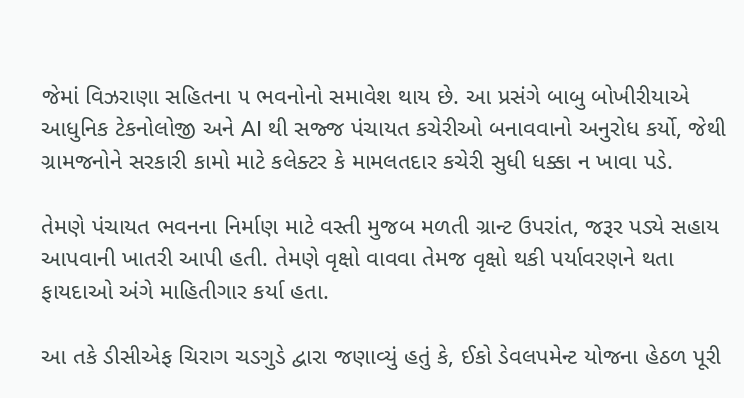જેમાં વિઝરાણા સહિતના ૫ ભવનોનો સમાવેશ થાય છે. આ પ્રસંગે બાબુ બોખીરીયાએ આધુનિક ટેકનોલોજી અને AI થી સજ્જ પંચાયત કચેરીઓ બનાવવાનો અનુરોધ કર્યો, જેથી ગ્રામજનોને સરકારી કામો માટે કલેક્ટર કે મામલતદાર કચેરી સુધી ધક્કા ન ખાવા પડે.

તેમણે પંચાયત ભવનના નિર્માણ માટે વસ્તી મુજબ મળતી ગ્રાન્ટ ઉપરાંત, જરૂર પડ્યે સહાય આપવાની ખાતરી આપી હતી. તેમણે વૃક્ષો વાવવા તેમજ વૃક્ષો થકી પર્યાવરણને થતા ફાયદાઓ અંગે માહિતીગાર કર્યા હતા.

આ તકે ડીસીએફ ચિરાગ ચડગુડે દ્વારા જણાવ્યું હતું કે, ઈકો ડેવલપમેન્ટ યોજના હેઠળ પૂરી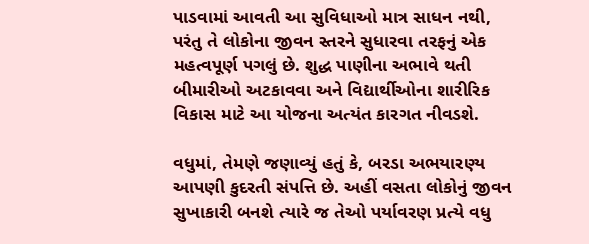પાડવામાં આવતી આ સુવિધાઓ માત્ર સાધન નથી, પરંતુ તે લોકોના જીવન સ્તરને સુધારવા તરફનું એક મહત્વપૂર્ણ પગલું છે. શુદ્ધ પાણીના અભાવે થતી બીમારીઓ અટકાવવા અને વિદ્યાર્થીઓના શારીરિક વિકાસ માટે આ યોજના અત્યંત કારગત નીવડશે.

વધુમાં, તેમણે જણાવ્યું હતું કે, બરડા અભયારણ્ય આપણી કુદરતી સંપત્તિ છે. અહીં વસતા લોકોનું જીવન સુખાકારી બનશે ત્યારે જ તેઓ પર્યાવરણ પ્રત્યે વધુ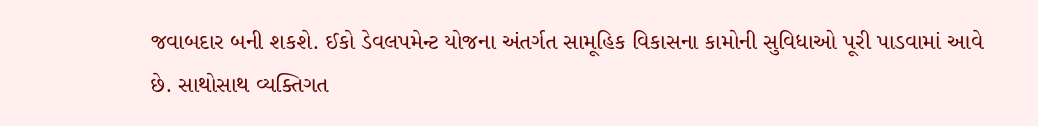જવાબદાર બની શકશે. ઈકો ડેવલપમેન્ટ યોજના અંતર્ગત સામૂહિક વિકાસના કામોની સુવિધાઓ પૂરી પાડવામાં આવે છે. સાથોસાથ વ્યક્તિગત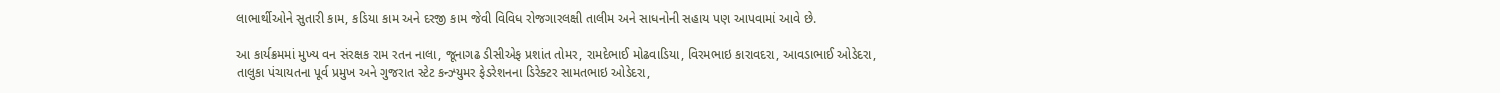લાભાર્થીઓને સુતારી કામ, કડિયા કામ અને દરજી કામ જેવી વિવિધ રોજગારલક્ષી તાલીમ અને સાધનોની સહાય પણ આપવામાં આવે છે.

આ કાર્યક્રમમાં મુખ્ય વન સંરક્ષક રામ રતન નાલા, જૂનાગઢ ડીસીએફ પ્રશાંત તોમર, રામદેભાઈ મોઢવાડિયા, વિરમભાઇ કારાવદરા, આવડાભાઈ ઓડેદરા, તાલુકા પંચાયતના પૂર્વ પ્રમુખ અને ગુજરાત સ્ટેટ કન્ઝ્યુમર ફેડરેશનના ડિરેક્ટર સામતભાઇ ઓડેદરા,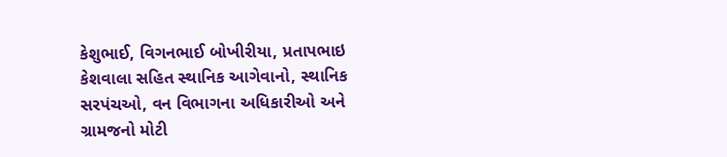કેશુભાઈ, વિગનભાઈ બોખીરીયા, પ્રતાપભાઇ કેશવાલા સહિત સ્થાનિક આગેવાનો, સ્થાનિક સરપંચઓ, વન વિભાગના અધિકારીઓ અને ગ્રામજનો મોટી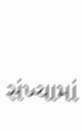સંખ્યામાં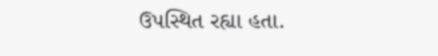ઉપસ્થિત રહ્યા હતા.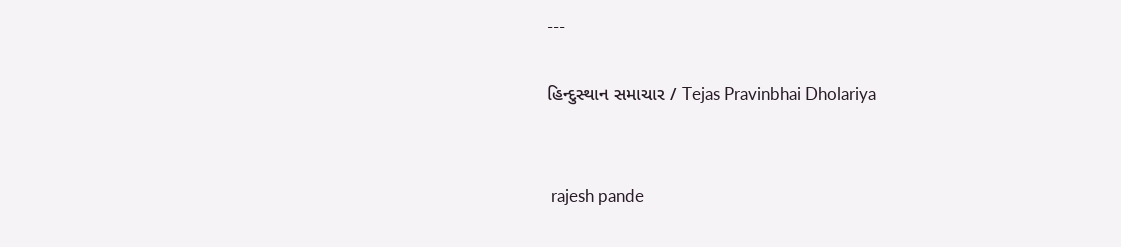---

હિન્દુસ્થાન સમાચાર / Tejas Pravinbhai Dholariya


 rajesh pande